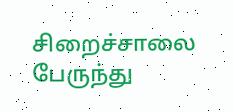சிறைச்சாலை பேருந்து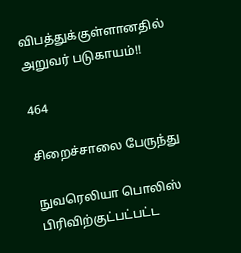விபத்துக்குள்ளானதில் அறுவர் படுகாயம்!!

464

சிறைச்சாலை பேருந்து

நுவரெலியா பொலிஸ் பிரிவிற்குட்பட்பட்ட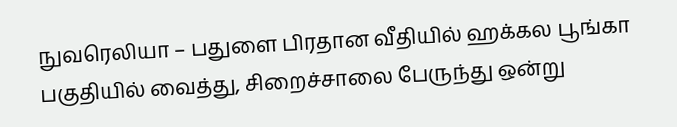நுவரெலியா – பதுளை பிரதான வீதியில் ஹக்கல பூங்கா பகுதியில் வைத்து, சிறைச்சாலை பேருந்து ஒன்று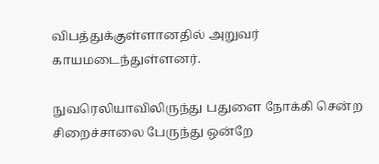விபத்துக்குள்ளானதில் அறுவர் காயமடைந்துள்ளனர்.

நுவரெலியாவிலிருந்து பதுளை நோக்கி சென்ற சிறைச்சாலை பேருந்து ஒன்றே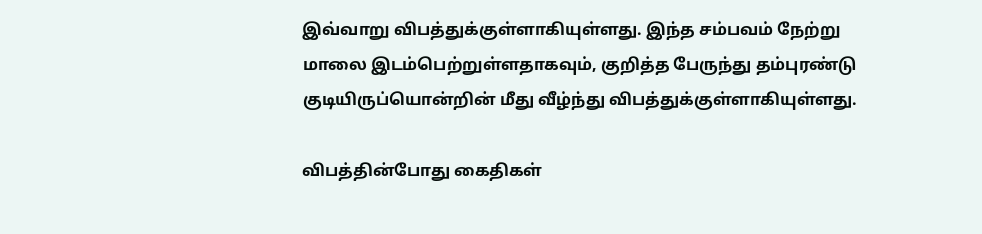இவ்வாறு விபத்துக்குள்ளாகியுள்ளது. இந்த சம்பவம் நேற்று மாலை இடம்பெற்றுள்ளதாகவும், குறித்த பேருந்து தம்புரண்டு குடியிருப்யொன்றின் மீது வீழ்ந்து விபத்துக்குள்ளாகியுள்ளது.

விபத்தின்போது கைதிகள்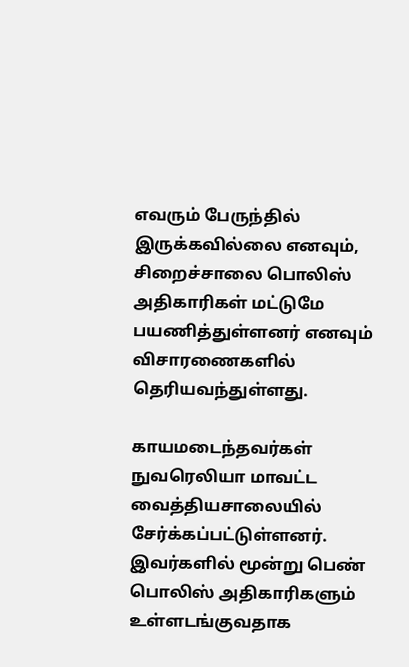எவரும் பேருந்தில் இருக்கவில்லை எனவும், சிறைச்சாலை பொலிஸ் அதிகாரிகள் மட்டுமே பயணித்துள்ளனர் எனவும் விசாரணைகளில் தெரியவந்துள்ளது.

காயமடைந்தவர்கள் நுவரெலியா மாவட்ட வைத்தியசாலையில் சேர்க்கப்பட்டுள்ளனர். இவர்களில் மூன்று பெண் பொலிஸ் அதிகாரிகளும் உள்ளடங்குவதாக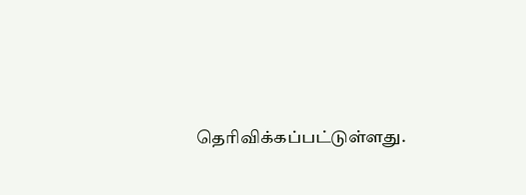தெரிவிக்கப்பட்டுள்ளது.